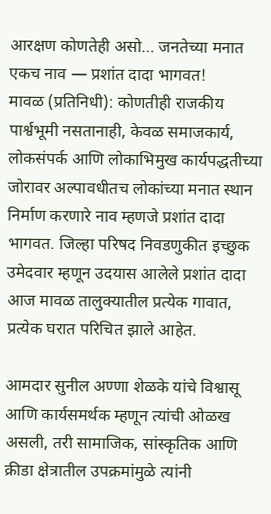आरक्षण कोणतेही असो… जनतेच्या मनात एकच नाव — प्रशांत दादा भागवत!
मावळ (प्रतिनिधी): कोणतीही राजकीय पार्श्वभूमी नसतानाही, केवळ समाजकार्य, लोकसंपर्क आणि लोकाभिमुख कार्यपद्धतीच्या जोरावर अल्पावधीतच लोकांच्या मनात स्थान निर्माण करणारे नाव म्हणजे प्रशांत दादा भागवत. जिल्हा परिषद निवडणुकीत इच्छुक उमेदवार म्हणून उदयास आलेले प्रशांत दादा आज मावळ तालुक्यातील प्रत्येक गावात, प्रत्येक घरात परिचित झाले आहेत.

आमदार सुनील अण्णा शेळके यांचे विश्वासू आणि कार्यसमर्थक म्हणून त्यांची ओळख असली, तरी सामाजिक, सांस्कृतिक आणि क्रीडा क्षेत्रातील उपक्रमांमुळे त्यांनी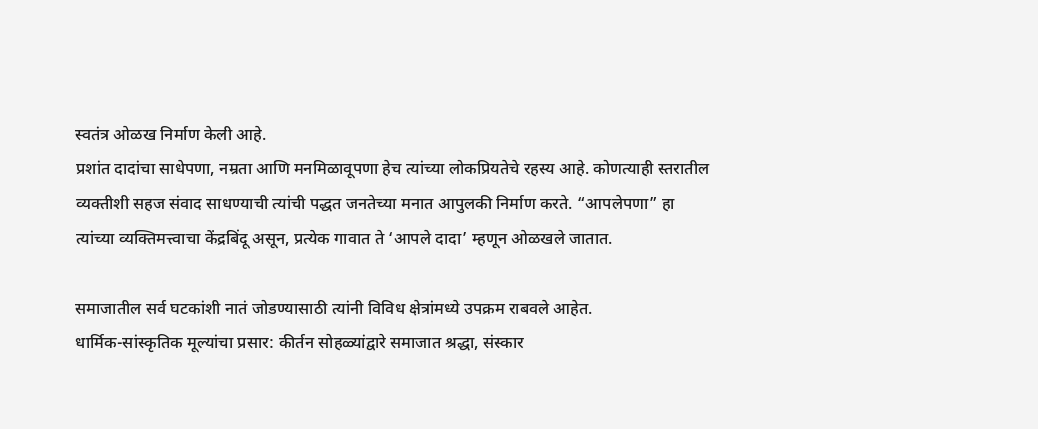स्वतंत्र ओळख निर्माण केली आहे.
प्रशांत दादांचा साधेपणा, नम्रता आणि मनमिळावूपणा हेच त्यांच्या लोकप्रियतेचे रहस्य आहे. कोणत्याही स्तरातील व्यक्तीशी सहज संवाद साधण्याची त्यांची पद्धत जनतेच्या मनात आपुलकी निर्माण करते. “आपलेपणा” हा त्यांच्या व्यक्तिमत्त्वाचा केंद्रबिंदू असून, प्रत्येक गावात ते ‘आपले दादा’ म्हणून ओळखले जातात.

समाजातील सर्व घटकांशी नातं जोडण्यासाठी त्यांनी विविध क्षेत्रांमध्ये उपक्रम राबवले आहेत.
धार्मिक-सांस्कृतिक मूल्यांचा प्रसार: कीर्तन सोहळ्यांद्वारे समाजात श्रद्धा, संस्कार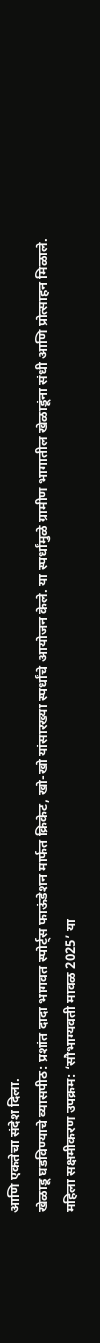आणि एकतेचा संदेश दिला.
खेळाडू घडविण्याचे व्यासपीठ: प्रशांत दादा भागवत स्पोर्ट्स फाऊंडेशन मार्फत क्रिकेट, खो-खो यांसारख्या स्पर्धांचे आयोजन केले. या स्पर्धांमुळे ग्रामीण भागातील खेळाडूंना संधी आणि प्रोत्साहन मिळाले.
महिला सक्षमीकरण उपक्रम: ‘सौभाग्यवती मावळ 2025’ या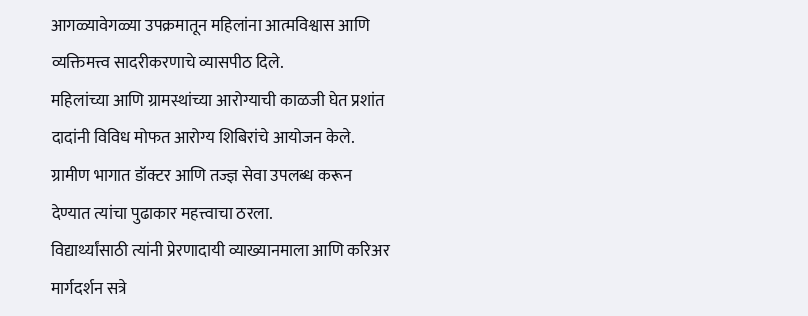आगळ्यावेगळ्या उपक्रमातून महिलांना आत्मविश्वास आणि व्यक्तिमत्त्व सादरीकरणाचे व्यासपीठ दिले.
महिलांच्या आणि ग्रामस्थांच्या आरोग्याची काळजी घेत प्रशांत दादांनी विविध मोफत आरोग्य शिबिरांचे आयोजन केले. ग्रामीण भागात डॉक्टर आणि तज्ज्ञ सेवा उपलब्ध करून देण्यात त्यांचा पुढाकार महत्त्वाचा ठरला.
विद्यार्थ्यांसाठी त्यांनी प्रेरणादायी व्याख्यानमाला आणि करिअर मार्गदर्शन सत्रे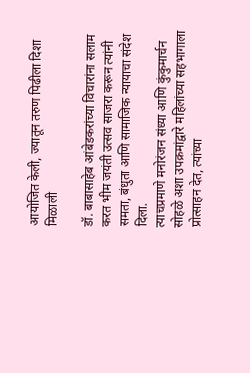आयोजित केली, ज्यातून तरुण पिढीला दिशा मिळाली

डॉ. बाबासाहेब आंबेडकरांच्या विचारांना सलाम करत भीम जयंती उत्सव साजरा करून त्यांनी समता, बंधुता आणि सामाजिक न्यायाचा संदेश दिला.
त्याचप्रमाणे मनोरंजन संध्या आणि कुंकुमार्चन सोहळे अशा उपक्रमांद्वारे महिलांच्या सहभागाला प्रोत्साहन देत, त्यांच्या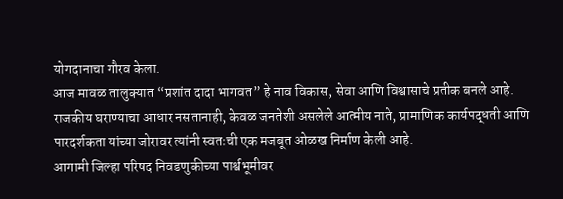योगदानाचा गौरव केला.
आज मावळ तालुक्यात “प्रशांत दादा भागवत” हे नाव विकास, सेवा आणि विश्वासाचे प्रतीक बनले आहे.
राजकीय घराण्याचा आधार नसतानाही, केवळ जनतेशी असलेले आत्मीय नाते, प्रामाणिक कार्यपद्धती आणि पारदर्शकता यांच्या जोरावर त्यांनी स्वतःची एक मजबूत ओळख निर्माण केली आहे.
आगामी जिल्हा परिषद निवडणुकीच्या पार्श्वभूमीवर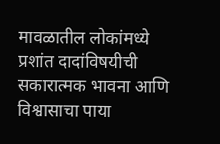मावळातील लोकांमध्ये प्रशांत दादांविषयीची सकारात्मक भावना आणि विश्वासाचा पाया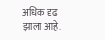अधिक दृढ झाला आहे.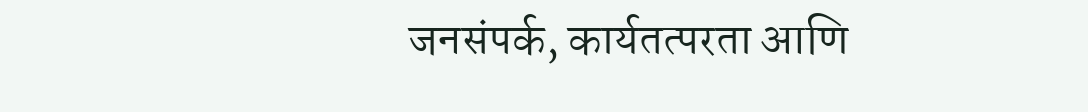जनसंपर्क, कार्यतत्परता आणि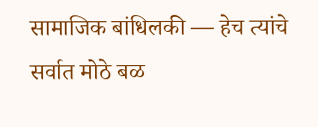सामाजिक बांधिलकी — हेच त्यांचे सर्वात मोठे बळ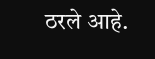ठरले आहे.